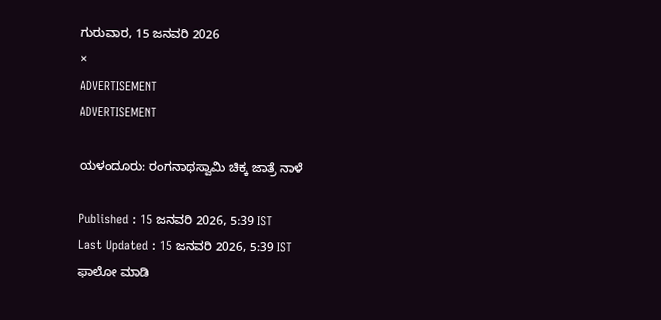ಗುರುವಾರ, 15 ಜನವರಿ 2026
×
ADVERTISEMENT
ADVERTISEMENT

ಯಳಂದೂರು: ರಂಗನಾಥಸ್ವಾಮಿ ಚಿಕ್ಕ ಜಾತ್ರೆ ನಾಳೆ

Published : 15 ಜನವರಿ 2026, 5:39 IST
Last Updated : 15 ಜನವರಿ 2026, 5:39 IST
ಫಾಲೋ ಮಾಡಿ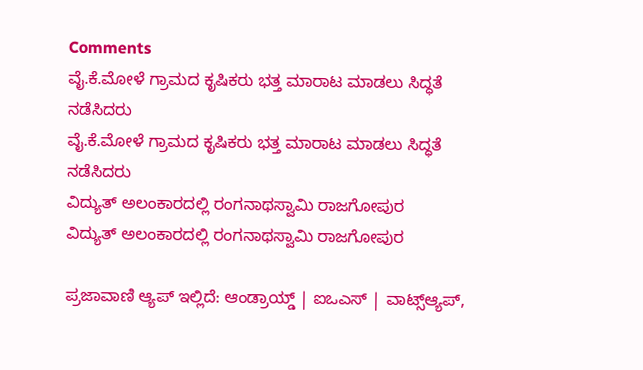Comments
ವೈ.ಕೆ.ಮೋಳೆ ಗ್ರಾಮದ ಕೃಷಿಕರು ಭತ್ತ ಮಾರಾಟ ಮಾಡಲು ಸಿದ್ಧತೆ ನಡೆಸಿದರು
ವೈ.ಕೆ.ಮೋಳೆ ಗ್ರಾಮದ ಕೃಷಿಕರು ಭತ್ತ ಮಾರಾಟ ಮಾಡಲು ಸಿದ್ಧತೆ ನಡೆಸಿದರು
ವಿದ್ಯುತ್ ಅಲಂಕಾರದಲ್ಲಿ ರಂಗನಾಥಸ್ವಾಮಿ ರಾಜಗೋಪುರ
ವಿದ್ಯುತ್ ಅಲಂಕಾರದಲ್ಲಿ ರಂಗನಾಥಸ್ವಾಮಿ ರಾಜಗೋಪುರ

ಪ್ರಜಾವಾಣಿ ಆ್ಯಪ್ ಇಲ್ಲಿದೆ: ಆಂಡ್ರಾಯ್ಡ್ | ಐಒಎಸ್ | ವಾಟ್ಸ್ಆ್ಯಪ್,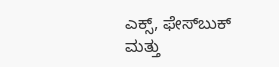ಎಕ್ಸ್, ಫೇಸ್‌ಬುಕ್ ಮತ್ತು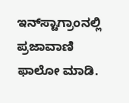ಇನ್‌ಸ್ಟಾಗ್ರಾಂನಲ್ಲಿ ಪ್ರಜಾವಾಣಿ ಫಾಲೋ ಮಾಡಿ.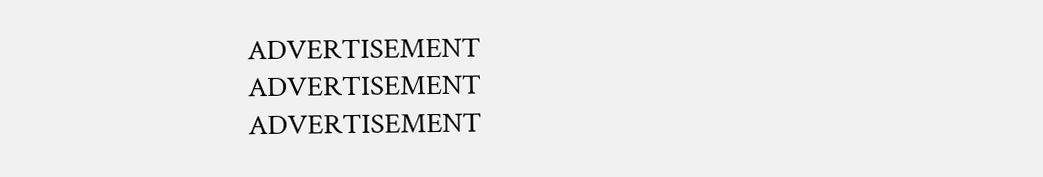ADVERTISEMENT
ADVERTISEMENT
ADVERTISEMENT